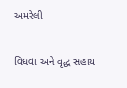અમરેલી

વિધવા અને વૃદ્ધ સહાય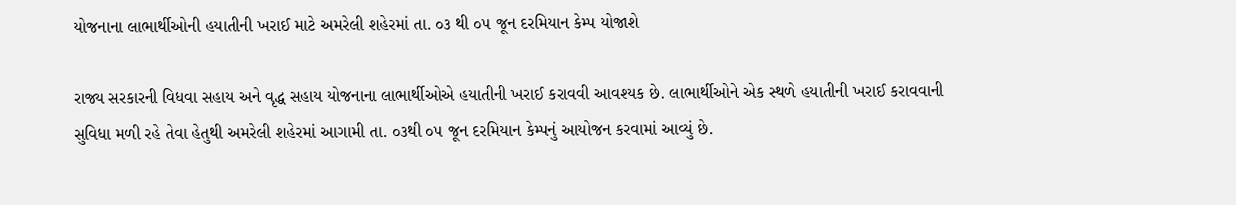યોજનાના લાભાર્થીઓની હયાતીની ખરાઈ માટે અમરેલી શહેરમાં તા. ૦૩ થી ૦૫ જૂન દરમિયાન કેમ્પ યોજાશે

રાજ્ય સરકારની વિધવા સહાય અને વૃદ્ધ સહાય યોજનાના લાભાર્થીઓએ હયાતીની ખરાઈ કરાવવી આવશ્યક છે. લાભાર્થીઓને એક સ્થળે હયાતીની ખરાઈ કરાવવાની સુવિધા મળી રહે તેવા હેતુથી અમરેલી શહેરમાં આગામી તા. ૦૩થી ૦૫ જૂન દરમિયાન કેમ્પનું આયોજન કરવામાં આવ્યું છે.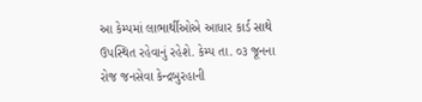આ કેમ્પમાં લાભાર્થીઓએ આધાર કાર્ડ સાથે ઉપસ્થિત રહેવાનું રહેશે. કેમ્પ તા. ૦૩ જૂનના રોજ જનસેવા કેન્દ્રબુરહાની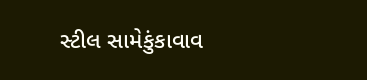સ્ટીલ સામેકુંકાવાવ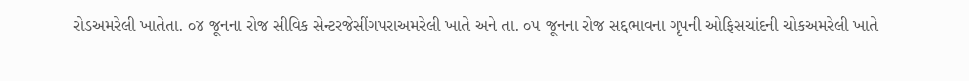રોડઅમરેલી ખાતેતા. ૦૪ જૂનના રોજ સીવિક સેન્ટરજેસીંગપરાઅમરેલી ખાતે અને તા. ૦૫ જૂનના રોજ સદ્દભાવના ગૃપની ઓફિસચાંદની ચોકઅમરેલી ખાતે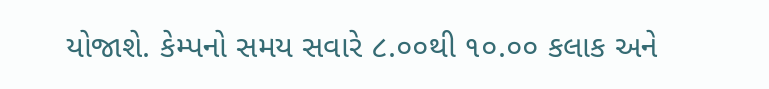યોજાશે. કેમ્પનો સમય સવારે ૮.૦૦થી ૧૦.૦૦ કલાક અને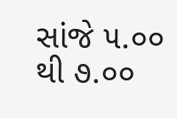સાંજે ૫.૦૦ થી ૭.૦૦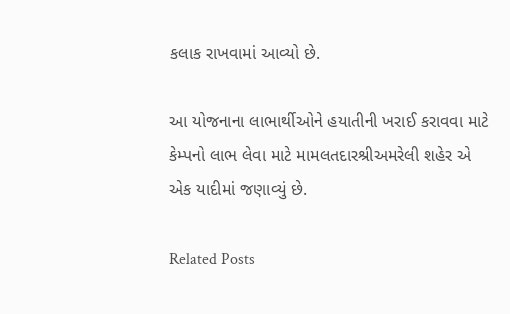કલાક રાખવામાં આવ્યો છે.

આ યોજનાના લાભાર્થીઓને હયાતીની ખરાઈ કરાવવા માટે કેમ્પનો લાભ લેવા માટે મામલતદારશ્રીઅમરેલી શહેર એ એક યાદીમાં જણાવ્યું છે.

Related Posts